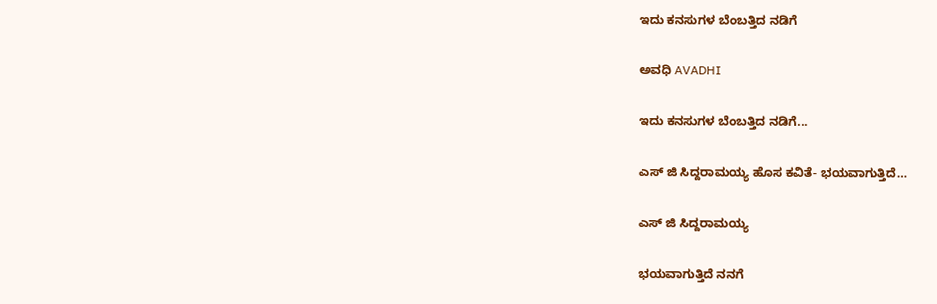ಇದು ಕನಸುಗಳ ಬೆಂಬತ್ತಿದ ನಡಿಗೆ‍

ಅವಧಿ AVADHI

ಇದು ಕನಸುಗಳ ಬೆಂಬತ್ತಿದ ನಡಿಗೆ...

ಎಸ್ ಜಿ ಸಿದ್ದರಾಮಯ್ಯ ಹೊಸ ಕವಿತೆ- ಭಯವಾಗುತ್ತಿದೆ…

ಎಸ್ ಜಿ ಸಿದ್ದರಾಮಯ್ಯ

ಭಯವಾಗುತ್ತಿದೆ ನನಗೆ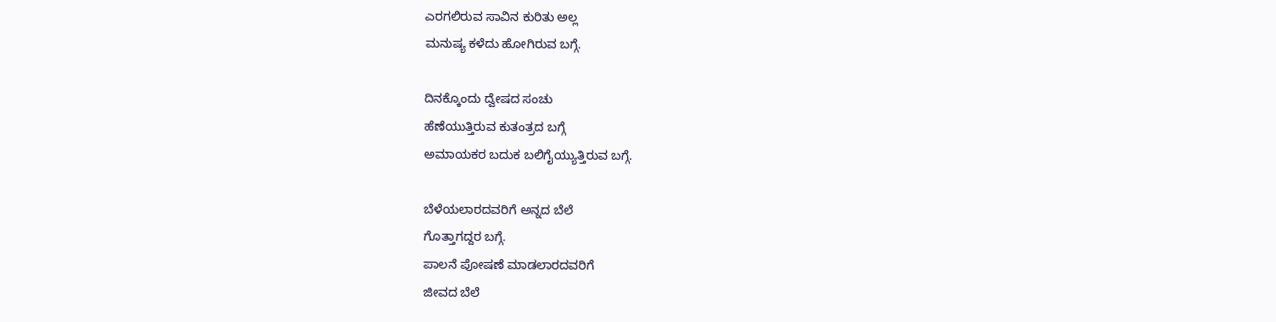ಎರಗಲಿರುವ ಸಾವಿನ ಕುರಿತು ಅಲ್ಲ
ಮನುಷ್ಯ ಕಳೆದು ಹೋಗಿರುವ ಬಗ್ಗೆ.

ದಿನಕ್ಕೊಂದು ದ್ವೇಷದ ಸಂಚು
ಹೆಣೆಯುತ್ತಿರುವ ಕುತಂತ್ರದ ಬಗ್ಗೆ
ಅಮಾಯಕರ ಬದುಕ ಬಲಿಗೈಯ್ಯುತ್ತಿರುವ ಬಗ್ಗೆ.

ಬೆಳೆಯಲಾರದವರಿಗೆ ಅನ್ನದ ಬೆಲೆ
ಗೊತ್ತಾಗದ್ದರ ಬಗ್ಗೆ.
ಪಾಲನೆ ಪೋಷಣೆ ಮಾಡಲಾರದವರಿಗೆ
ಜೀವದ ಬೆಲೆ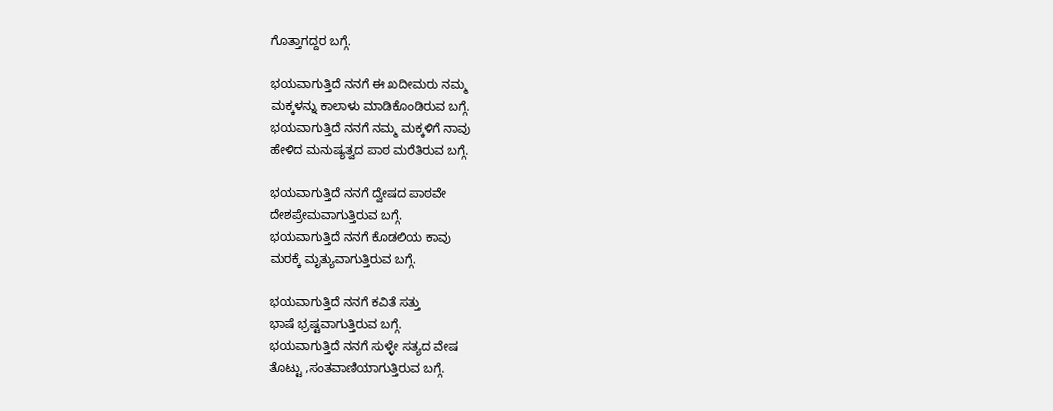ಗೊತ್ತಾಗದ್ದರ ಬಗ್ಗೆ.

ಭಯವಾಗುತ್ತಿದೆ ನನಗೆ ಈ ಖದೀಮರು ನಮ್ಮ
ಮಕ್ಕಳನ್ನು ಕಾಲಾಳು ಮಾಡಿಕೊಂಡಿರುವ ಬಗ್ಗೆ.
ಭಯವಾಗುತ್ತಿದೆ ನನಗೆ ನಮ್ಮ ಮಕ್ಕಳಿಗೆ ನಾವು
ಹೇಳಿದ ಮನುಷ್ಯತ್ವದ ಪಾಠ ಮರೆತಿರುವ ಬಗ್ಗೆ.

ಭಯವಾಗುತ್ತಿದೆ ನನಗೆ ದ್ವೇಷದ ಪಾಠವೇ
ದೇಶಪ್ರೇಮವಾಗುತ್ತಿರುವ ಬಗ್ಗೆ.
ಭಯವಾಗುತ್ತಿದೆ ನನಗೆ ಕೊಡಲಿಯ ಕಾವು
ಮರಕ್ಕೆ ಮೃತ್ಯುವಾಗುತ್ತಿರುವ ಬಗ್ಗೆ.

ಭಯವಾಗುತ್ತಿದೆ ನನಗೆ ಕವಿತೆ ಸತ್ತು
ಭಾಷೆ ಭ್ರಷ್ಟವಾಗುತ್ತಿರುವ ಬಗ್ಗೆ.
ಭಯವಾಗುತ್ತಿದೆ ನನಗೆ ಸುಳ್ಳೇ ಸತ್ಯದ ವೇಷ
ತೊಟ್ಟು ,ಸಂತವಾಣಿಯಾಗುತ್ತಿರುವ ಬಗ್ಗೆ.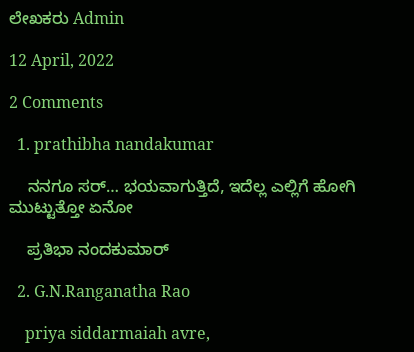ಲೇಖಕರು Admin

12 April, 2022

2 Comments

  1. prathibha nandakumar

    ನನಗೂ ಸರ್… ಭಯವಾಗುತ್ತಿದೆ, ಇದೆಲ್ಲ ಎಲ್ಲಿಗೆ ಹೋಗಿ ಮುಟ್ಟುತ್ತೋ ಏನೋ

    ಪ್ರತಿಭಾ ನಂದಕುಮಾರ್

  2. G.N.Ranganatha Rao

    priya siddarmaiah avre,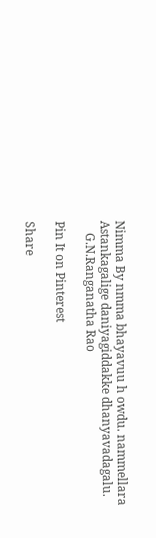Nimma By nmma bhayavuu h owdu. nammellara Astankagalige daniyagiddakke dhanyavadagalu.
    G.N.Ranganatha Rao

Pin It on Pinterest

Share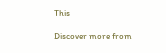This

Discover more from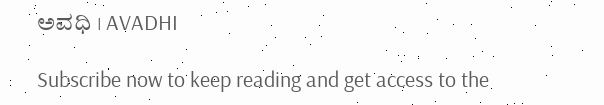ಅವಧಿ । AVADHI

Subscribe now to keep reading and get access to the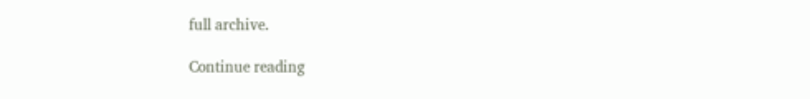full archive.

Continue reading